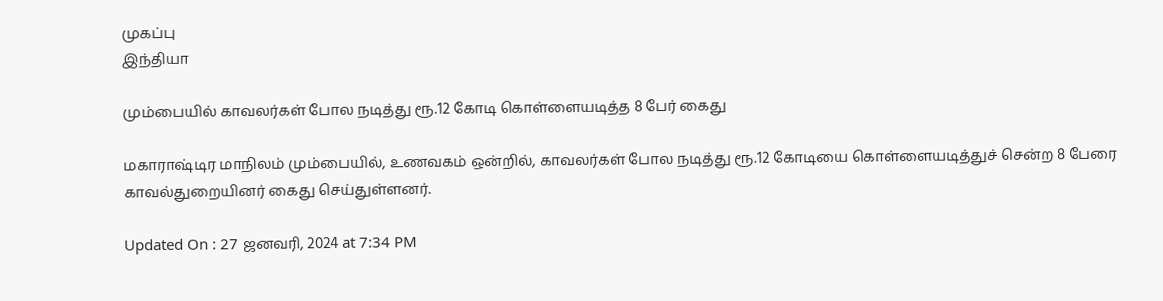முகப்பு
இந்தியா

மும்பையில் காவலர்கள் போல நடித்து ரூ.12 கோடி கொள்ளையடித்த 8 பேர் கைது

மகாராஷ்டிர மாநிலம் மும்பையில், உணவகம் ஒன்றில், காவலர்கள் போல நடித்து ரூ.12 கோடியை கொள்ளையடித்துச் சென்ற 8 பேரை காவல்துறையினர் கைது செய்துள்ளனர்.

Updated On : 27 ஜனவரி, 2024 at 7:34 PM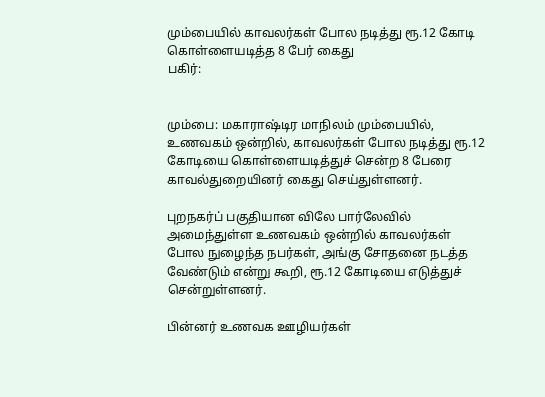மும்பையில் காவலர்கள் போல நடித்து ரூ.12 கோடி கொள்ளையடித்த 8 பேர் கைது
பகிர்:


மும்பை: மகாராஷ்டிர மாநிலம் மும்பையில், உணவகம் ஒன்றில், காவலர்கள் போல நடித்து ரூ.12 கோடியை கொள்ளையடித்துச் சென்ற 8 பேரை காவல்துறையினர் கைது செய்துள்ளனர்.

புறநகர்ப் பகுதியான விலே பார்லேவில் அமைந்துள்ள உணவகம் ஒன்றில் காவலர்கள் போல நுழைந்த நபர்கள், அங்கு சோதனை நடத்த வேண்டும் என்று கூறி, ரூ.12 கோடியை எடுத்துச் சென்றுள்ளனர்.

பின்னர் உணவக ஊழியர்கள்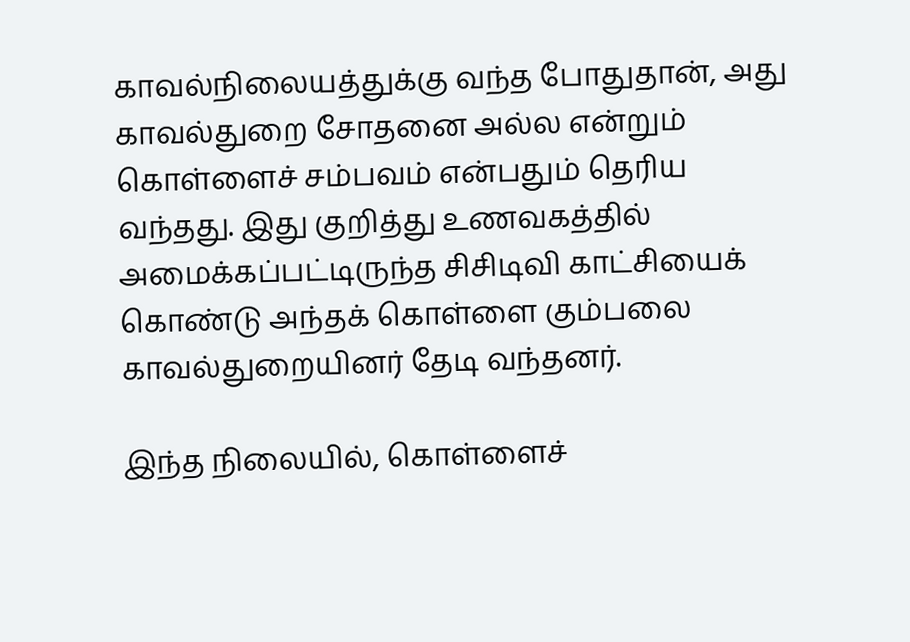காவல்நிலையத்துக்கு வந்த போதுதான், அது காவல்துறை சோதனை அல்ல என்றும் கொள்ளைச் சம்பவம் என்பதும் தெரிய வந்தது. இது குறித்து உணவகத்தில் அமைக்கப்பட்டிருந்த சிசிடிவி காட்சியைக் கொண்டு அந்தக் கொள்ளை கும்பலை காவல்துறையினர் தேடி வந்தனர்.

இந்த நிலையில், கொள்ளைச்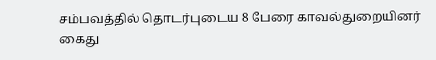சம்பவத்தில் தொடர்புடைய 8 பேரை காவல்துறையினர் கைது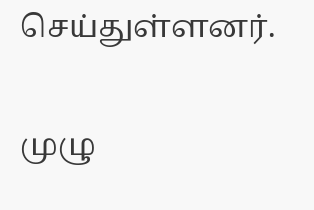செய்துள்ளனர்.

முழு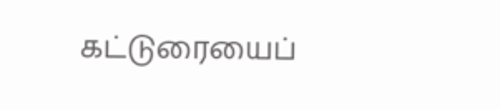கட்டுரையைப்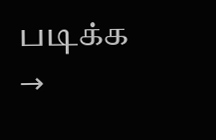படிக்க →